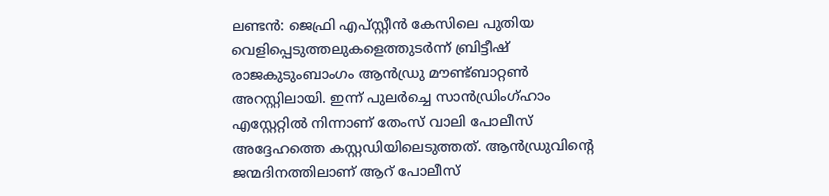ലണ്ടൻ: ജെഫ്രി എപ്സ്റ്റീൻ കേസിലെ പുതിയ വെളിപ്പെടുത്തലുകളെത്തുടർന്ന് ബ്രിട്ടീഷ് രാജകുടുംബാംഗം ആൻഡ്രു മൗണ്ട്ബാറ്റൺ അറസ്റ്റിലായി. ഇന്ന് പുലർച്ചെ സാൻഡ്രിംഗ്ഹാം എസ്റ്റേറ്റിൽ നിന്നാണ് തേംസ് വാലി പോലീസ് അദ്ദേഹത്തെ കസ്റ്റഡിയിലെടുത്തത്. ആൻഡ്രുവിന്റെ ജന്മദിനത്തിലാണ് ആറ് പോലീസ്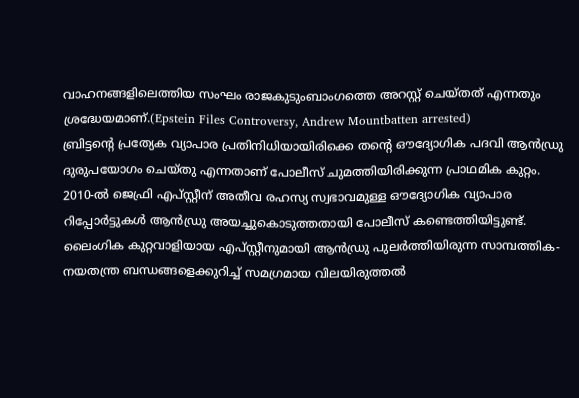വാഹനങ്ങളിലെത്തിയ സംഘം രാജകുടുംബാംഗത്തെ അറസ്റ്റ് ചെയ്തത് എന്നതും ശ്രദ്ധേയമാണ്.(Epstein Files Controversy, Andrew Mountbatten arrested)
ബ്രിട്ടന്റെ പ്രത്യേക വ്യാപാര പ്രതിനിധിയായിരിക്കെ തന്റെ ഔദ്യോഗിക പദവി ആൻഡ്രു ദുരുപയോഗം ചെയ്തു എന്നതാണ് പോലീസ് ചുമത്തിയിരിക്കുന്ന പ്രാഥമിക കുറ്റം. 2010-ൽ ജെഫ്രി എപ്സ്റ്റീന് അതീവ രഹസ്യ സ്വഭാവമുള്ള ഔദ്യോഗിക വ്യാപാര റിപ്പോർട്ടുകൾ ആൻഡ്രു അയച്ചുകൊടുത്തതായി പോലീസ് കണ്ടെത്തിയിട്ടുണ്ട്.
ലൈംഗിക കുറ്റവാളിയായ എപ്സ്റ്റീനുമായി ആൻഡ്രു പുലർത്തിയിരുന്ന സാമ്പത്തിക-നയതന്ത്ര ബന്ധങ്ങളെക്കുറിച്ച് സമഗ്രമായ വിലയിരുത്തൽ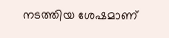നടത്തിയ ശേഷമാണ്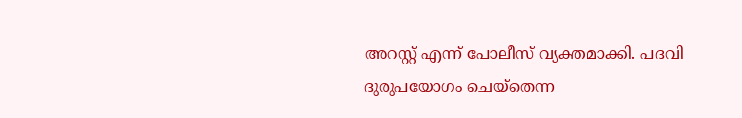അറസ്റ്റ് എന്ന് പോലീസ് വ്യക്തമാക്കി. പദവി ദുരുപയോഗം ചെയ്തെന്ന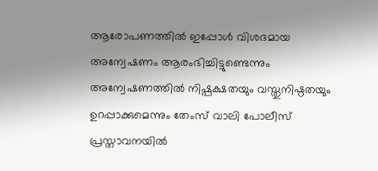ആരോപണത്തിൽ ഇപ്പോൾ വിശദമായ അന്വേഷണം ആരംഭിച്ചിട്ടുണ്ടെന്നും അന്വേഷണത്തിൽ നിഷ്പക്ഷതയും വസ്തുനിഷ്ഠതയും ഉറപ്പാക്കുമെന്നും തേംസ് വാലി പോലീസ് പ്രസ്താവനയിൽ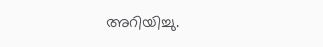അറിയിച്ചു.